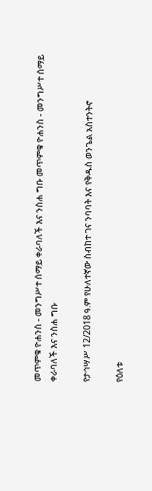መጥምቁ ዮሐንስ - መንግሥተ ሰማይ ቀራባለች እና ንስሐ ግቡ መጥምቁ ዮሐንስ - መንግሥተ ሰማይ ቀራባለች እና ንስሐ ግቡ

የታኅሣሥ 12/2018 ዓ.ም የሁለተኛው ስብከተ ገና ንባባት እና የቅዱስ ወንጌል አስተንትኖ

የዕለቱ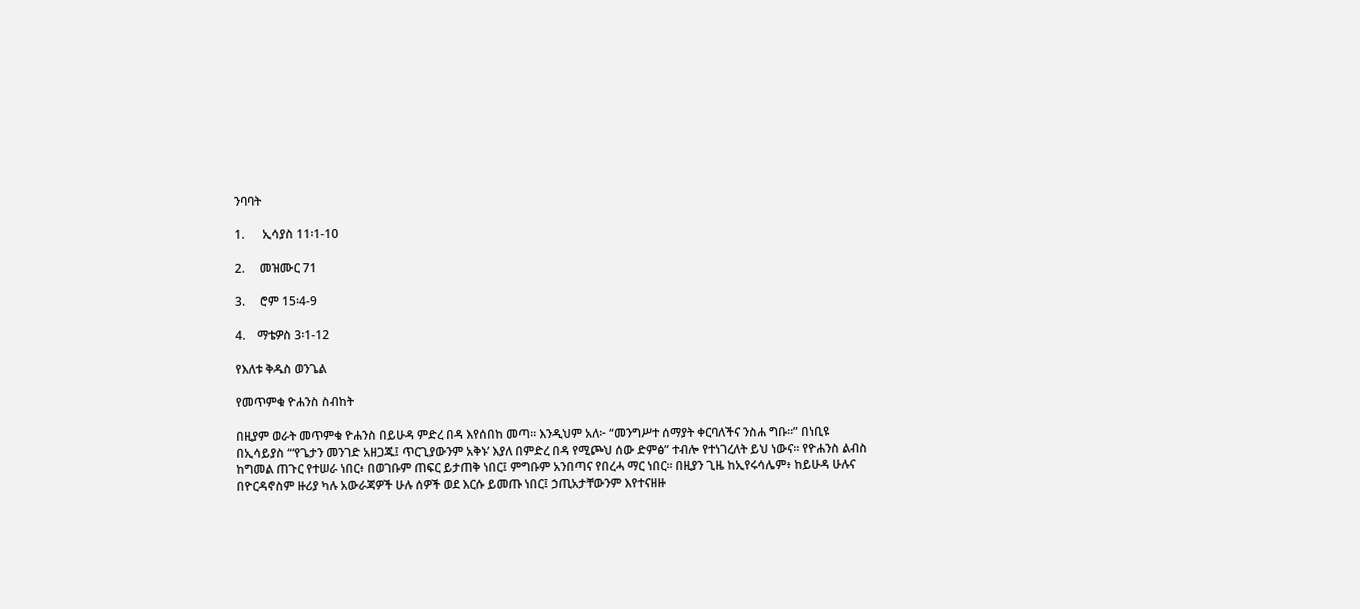ንባባት

1.      ኢሳያስ 11፡1-10

2.     መዝሙር 71

3.     ሮም 15፡4-9

4.    ማቴዎስ 3፡1-12

የእለቱ ቅዱስ ወንጌል

የመጥምቁ ዮሐንስ ስብከት

በዚያም ወራት መጥምቁ ዮሐንስ በይሁዳ ምድረ በዳ እየሰበከ መጣ። እንዲህም አለ፦ “መንግሥተ ሰማያት ቀርባለችና ንስሐ ግቡ።” በነቢዩ በኢሳይያስ “‘የጌታን መንገድ አዘጋጁ፤ ጥርጊያውንም አቅኑ’ እያለ በምድረ በዳ የሚጮህ ሰው ድምፅ” ተብሎ የተነገረለት ይህ ነውና። የዮሐንስ ልብስ ከግመል ጠጉር የተሠራ ነበር፥ በወገቡም ጠፍር ይታጠቅ ነበር፤ ምግቡም አንበጣና የበረሓ ማር ነበር። በዚያን ጊዜ ከኢየሩሳሌም፥ ከይሁዳ ሁሉና በዮርዳኖስም ዙሪያ ካሉ አውራጃዎች ሁሉ ሰዎች ወደ እርሱ ይመጡ ነበር፤ ኃጢአታቸውንም እየተናዘዙ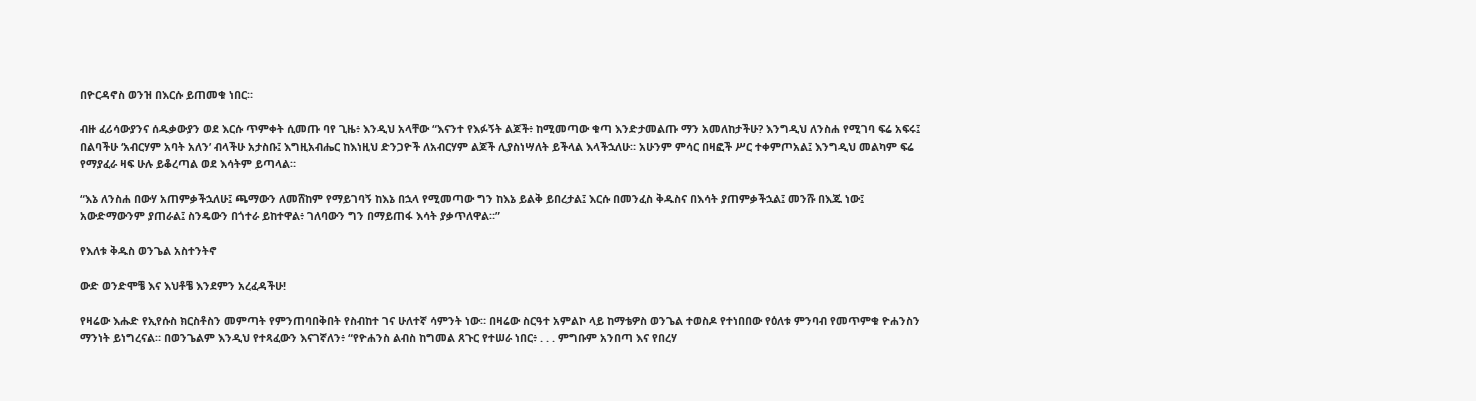በዮርዳኖስ ወንዝ በእርሱ ይጠመቁ ነበር።

ብዙ ፈሪሳውያንና ሰዱቃውያን ወደ እርሱ ጥምቀት ሲመጡ ባየ ጊዜ፥ እንዲህ አላቸው “እናንተ የእፉኝት ልጆች፥ ከሚመጣው ቁጣ እንድታመልጡ ማን አመለከታችሁ? እንግዲህ ለንስሐ የሚገባ ፍሬ አፍሩ፤ በልባችሁ ‘አብርሃም አባት አለን’ ብላችሁ አታስቡ፤ እግዚአብሔር ከእነዚህ ድንጋዮች ለአብርሃም ልጆች ሊያስነሣለት ይችላል እላችኋለሁ። አሁንም ምሳር በዛፎች ሥር ተቀምጦአል፤ እንግዲህ መልካም ፍሬ የማያፈራ ዛፍ ሁሉ ይቆረጣል ወደ እሳትም ይጣላል።

“እኔ ለንስሐ በውሃ አጠምቃችኋለሁ፤ ጫማውን ለመሸከም የማይገባኝ ከእኔ በኋላ የሚመጣው ግን ከእኔ ይልቅ ይበረታል፤ እርሱ በመንፈስ ቅዱስና በእሳት ያጠምቃችኋል፤ መንሹ በእጁ ነው፤ አውድማውንም ያጠራል፤ ስንዴውን በጎተራ ይከተዋል፥ ገለባውን ግን በማይጠፋ እሳት ያቃጥለዋል።”

የእለቱ ቅዱስ ወንጌል አስተንትኖ

ውድ ወንድሞቼ እና እህቶቼ እንደምን አረፈዳችሁ!

የዛሬው እሑድ የኢየሱስ ክርስቶስን መምጣት የምንጠባበቅበት የስብከተ ገና ሁለተኛ ሳምንት ነው። በዛሬው ስርዓተ አምልኮ ላይ ከማቴዎስ ወንጌል ተወስዶ የተነበበው የዕለቱ ምንባብ የመጥምቁ ዮሐንስን ማንነት ይነግረናል። በወንጌልም እንዲህ የተጻፈውን እናገኛለን፥ “የዮሐንስ ልብስ ከግመል ጸጉር የተሠራ ነበር፥ . . . ምግቡም አንበጣ እና የበረሃ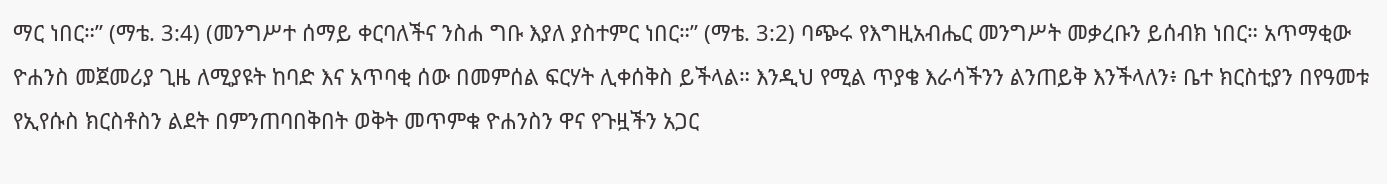ማር ነበር።” (ማቴ. 3:4) (መንግሥተ ሰማይ ቀርባለችና ንስሐ ግቡ እያለ ያስተምር ነበር።” (ማቴ. 3:2) ባጭሩ የእግዚአብሔር መንግሥት መቃረቡን ይሰብክ ነበር። አጥማቂው ዮሐንስ መጀመሪያ ጊዜ ለሚያዩት ከባድ እና አጥባቂ ሰው በመምሰል ፍርሃት ሊቀሰቅስ ይችላል። እንዲህ የሚል ጥያቄ እራሳችንን ልንጠይቅ እንችላለን፥ ቤተ ክርስቲያን በየዓመቱ የኢየሱስ ክርስቶስን ልደት በምንጠባበቅበት ወቅት መጥምቁ ዮሐንስን ዋና የጉዟችን አጋር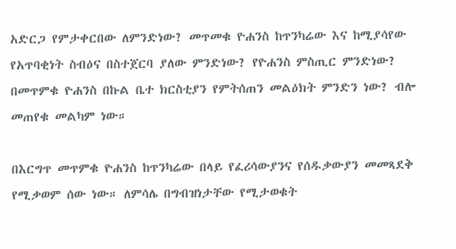አድርጋ የምታቀርበው ለምንድነው? መጥመቁ ዮሐንስ ከጥንካሬው እና ከሚያሳየው የአጥባቂነት ስብዕና በስተጀርባ ያለው ምንድነው? የዮሐንስ ምስጢር ምንድነው? በመጥምቁ ዮሐንስ በኩል ቤተ ክርስቲያን የምትሰጠን መልዕክት ምንድን ነው? ብሎ መጠየቁ መልካም ነው።

በእርግጥ መጥምቁ ዮሐንስ ከጥንካሬው በላይ የፈሪሳውያንና የሰዱቃውያን መመጻደቅ የሚቃወም ሰው ነው። ለምሳሌ በግብዝነታቸው የሚታወቁት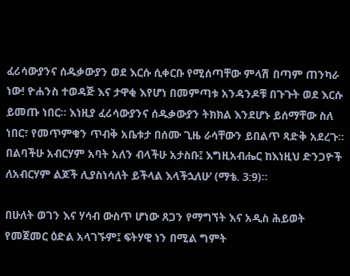ፈሪሳውያንና ሰዱቃውያን ወደ እርሱ ሲቀርቡ የሚሰጣቸው ምላሽ በጣም ጠንካራ ነው! ዮሐንስ ተወዳጅ እና ታዋቂ እየሆነ በመምጣቱ አንዳንዶቹ በጉጉት ወደ እርሱ ይመጡ ነበር። እነዚያ ፈሪሳውያንና ሰዱቃውያን ትክክል እንደሆኑ ይሰማቸው ስለ ነበር፣ የመጥምቁን ጥብቅ አቤቱታ በሰሙ ጊዜ ራሳቸውን ይበልጥ ጻድቅ አደረጉ። በልባችሁ አብርሃም አባት አለን ብላችሁ አታስቡ፤ እግዚአብሔር ከእነዚህ ድንጋዮች ለአብርሃም ልጆች ሊያስነሳለት ይችላል እላችኋለሁ’ (ማቴ. 3:9)።

በሁለት ወገን እና ሃሳብ ውስጥ ሆነው ጸጋን የማግኘት እና አዲስ ሕይወት የመጀመር ዕድል አላገኙም፤ ፍትሃዊ ነን በሚል ግምት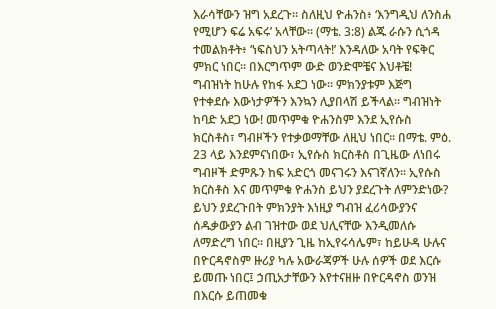እራሳቸውን ዝግ አደረጉ። ስለዚህ ዮሐንስ፥ ‘እንግዲህ ለንስሐ የሚሆን ፍሬ አፍሩ’ አላቸው። (ማቴ. 3:8) ልጁ ራሱን ሲጎዳ ተመልክቶት፥ ‘ነፍስህን አትጣላት!’ እንዳለው አባት የፍቅር ምክር ነበር። በእርግጥም ውድ ወንድሞቼና እህቶቼ! ግብዝነት ከሁሉ የከፋ አደጋ ነው። ምክንያቱም እጅግ የተቀደሱ እውነታዎችን እንኳን ሊያበላሽ ይችላል። ግብዝነት ከባድ አደጋ ነው! መጥምቁ ዮሐንስም እንደ ኢየሱስ ክርስቶስ፣ ግብዞችን የተቃወማቸው ለዚህ ነበር። በማቴ. ምዕ. 23 ላይ እንደምናነበው፣ ኢየሱስ ክርስቶስ በጊዜው ለነበሩ ግብዞች ድምጹን ከፍ አድርጎ መናገሩን እናገኛለን። ኢየሱስ ክርስቶስ እና መጥምቁ ዮሐንስ ይህን ያደረጉት ለምንድነው? ይህን ያደረጉበት ምክንያት እነዚያ ግብዝ ፈሪሳውያንና ሰዱቃውያን ልብ ገዝተው ወደ ህሊናቸው እንዲመለሱ ለማድረግ ነበር። በዚያን ጊዜ ከኢየሩሳሌም፣ ከይሁዳ ሁሉና በዮርዳኖስም ዙሪያ ካሉ አውራጃዎች ሁሉ ሰዎች ወደ እርሱ ይመጡ ነበር፤ ኃጢአታቸውን እየተናዘዙ በዮርዳኖስ ወንዝ በእርሱ ይጠመቁ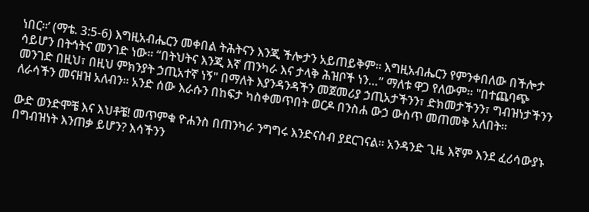ነበር።’ (ማቴ. 3:5-6) እግዚአብሔርን መቀበል ትሕትናን እንጂ ችሎታን አይጠይቅም። እግዚአብሔርን የምንቀበለው በችሎታ ሳይሆን በትኅትና መንገድ ነው። “በትህትና እንጂ እኛ ጠንካራ እና ታላቅ ሕዝቦች ነን…” ማለቱ ዋጋ የለውም። "በተጨባጭ መንገድ በዚህ፣ በዚህ ምክንያት ኃጢአተኛ ነኝ" በማለት እያንዳንዳችን መጀመሪያ ኃጢአታችንን፣ ድክመታችንን፣ ግብዝነታችንን ለራሳችን መናዘዝ አለብን። አንድ ሰው እራሱን በከፍታ ካስቀመጥበት ወርዶ በንስሐ ውኃ ውስጥ መጠመቅ አለበት።

ውድ ወንድሞቼ እና እህቶቼ! መጥምቁ ዮሐንስ በጠንካራ ንግግሩ እንድናስብ ያደርገናል። አንዳንድ ጊዜ እኛም እንደ ፈሪሳውያኑ በግብዝነት እንጠቃ ይሆን? እሳችንን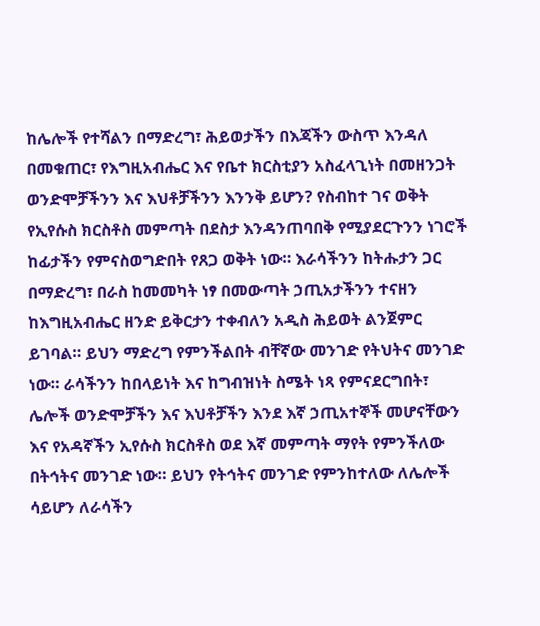ከሌሎች የተሻልን በማድረግ፣ ሕይወታችን በእጃችን ውስጥ እንዳለ በመቁጠር፣ የእግዚአብሔር እና የቤተ ክርስቲያን አስፈላጊነት በመዘንጋት ወንድሞቻችንን እና እህቶቻችንን እንንቅ ይሆን? የስብከተ ገና ወቅት የኢየሱስ ክርስቶስ መምጣት በደስታ እንዳንጠባበቅ የሚያደርጉንን ነገሮች ከፊታችን የምናስወግድበት የጸጋ ወቅት ነው። እራሳችንን ከትሑታን ጋር በማድረግ፣ በራስ ከመመካት ነፃ በመውጣት ኃጢአታችንን ተናዘን ከእግዚአብሔር ዘንድ ይቅርታን ተቀብለን አዲስ ሕይወት ልንጀምር ይገባል። ይህን ማድረግ የምንችልበት ብቸኛው መንገድ የትህትና መንገድ ነው። ራሳችንን ከበላይነት እና ከግብዝነት ስሜት ነጻ የምናደርግበት፣ ሌሎች ወንድሞቻችን እና እህቶቻችን እንደ እኛ ኃጢአተኞች መሆናቸውን እና የአዳኛችን ኢየሱስ ክርስቶስ ወደ እኛ መምጣት ማየት የምንችለው በትኅትና መንገድ ነው። ይህን የትኅትና መንገድ የምንከተለው ለሌሎች ሳይሆን ለራሳችን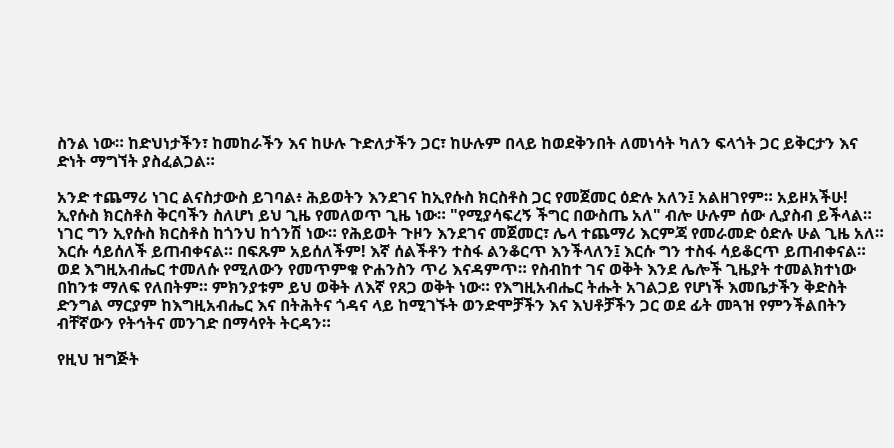ስንል ነው። ከድህነታችን፣ ከመከራችን እና ከሁሉ ጉድለታችን ጋር፣ ከሁሉም በላይ ከወደቅንበት ለመነሳት ካለን ፍላጎት ጋር ይቅርታን እና ድነት ማግኘት ያስፈልጋል።

አንድ ተጨማሪ ነገር ልናስታውስ ይገባል፥ ሕይወትን እንደገና ከኢየሱስ ክርስቶስ ጋር የመጀመር ዕድሉ አለን፤ አልዘገየም። አይዞአችሁ! ኢየሱስ ክርስቶስ ቅርባችን ስለሆነ ይህ ጊዜ የመለወጥ ጊዜ ነው። "የሚያሳፍረኝ ችግር በውስጤ አለ" ብሎ ሁሉም ሰው ሊያስብ ይችላል። ነገር ግን ኢየሱስ ክርስቶስ ከጎንህ ከጎንሽ ነው። የሕይወት ጉዞን እንደገና መጀመር፣ ሌላ ተጨማሪ እርምጃ የመራመድ ዕድሉ ሁል ጊዜ አለ። እርሱ ሳይሰለች ይጠብቀናል። በፍጹም አይሰለችም! እኛ ሰልችቶን ተስፋ ልንቆርጥ እንችላለን፤ እርሱ ግን ተስፋ ሳይቆርጥ ይጠብቀናል። ወደ እግዚአብሔር ተመለሱ የሚለውን የመጥምቁ ዮሐንስን ጥሪ እናዳምጥ። የስብከተ ገና ወቅት እንደ ሌሎች ጊዜያት ተመልክተነው በከንቱ ማለፍ የለበትም። ምክንያቱም ይህ ወቅት ለእኛ የጸጋ ወቅት ነው። የእግዚአብሔር ትሑት አገልጋይ የሆነች እመቤታችን ቅድስት ድንግል ማርያም ከእግዚአብሔር እና በትሕትና ጎዳና ላይ ከሚገኙት ወንድሞቻችን እና እህቶቻችን ጋር ወደ ፊት መጓዝ የምንችልበትን ብቸኛውን የትኅትና መንገድ በማሳየት ትርዳን።

የዚህ ዝግጅት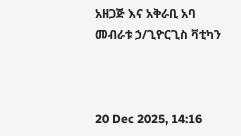አዘጋጅ እና አቅራቢ አባ መብራቱ ኃ/ጊዮርጊስ ቫቲካን



20 Dec 2025, 14:16